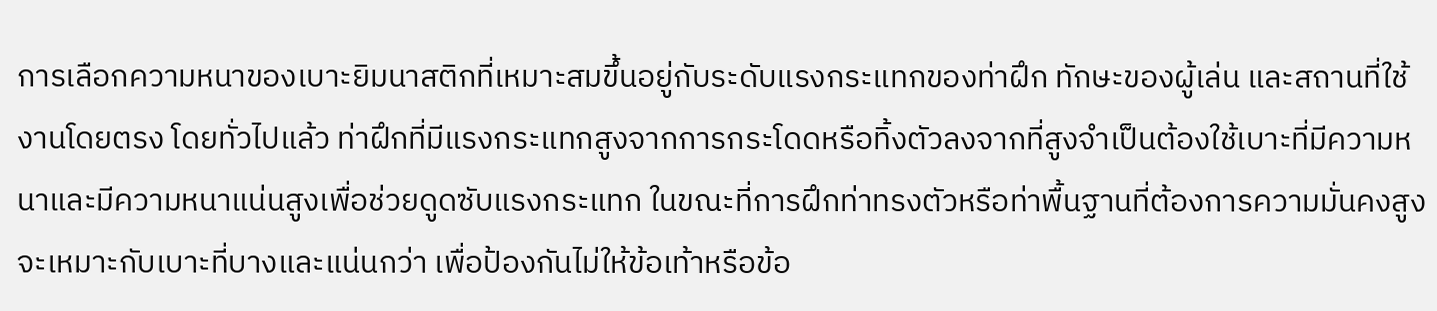การเลือกความหนาของเบาะยิมนาสติกที่เหมาะสมขึ้นอยู่กับระดับแรงกระแทกของท่าฝึก ทักษะของผู้เล่น และสถานที่ใช้งานโดยตรง โดยทั่วไปแล้ว ท่าฝึกที่มีแรงกระแทกสูงจากการกระโดดหรือทิ้งตัวลงจากที่สูงจำเป็นต้องใช้เบาะที่มีความหนาและมีความหนาแน่นสูงเพื่อช่วยดูดซับแรงกระแทก ในขณะที่การฝึกท่าทรงตัวหรือท่าพื้นฐานที่ต้องการความมั่นคงสูงจะเหมาะกับเบาะที่บางและแน่นกว่า เพื่อป้องกันไม่ให้ข้อเท้าหรือข้อ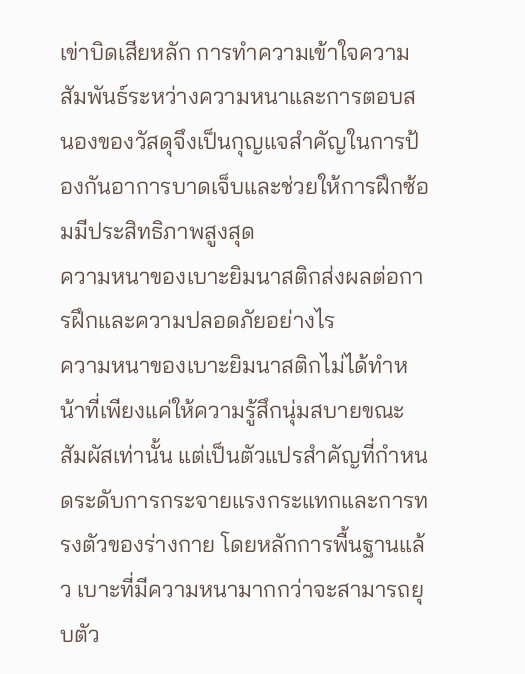เข่าบิดเสียหลัก การทำความเข้าใจความสัมพันธ์ระหว่างความหนาและการตอบสนองของวัสดุจึงเป็นกุญแจสำคัญในการป้องกันอาการบาดเจ็บและช่วยให้การฝึกซ้อมมีประสิทธิภาพสูงสุด
ความหนาของเบาะยิมนาสติกส่งผลต่อการฝึกและความปลอดภัยอย่างไร
ความหนาของเบาะยิมนาสติกไม่ได้ทำหน้าที่เพียงแค่ให้ความรู้สึกนุ่มสบายขณะสัมผัสเท่านั้น แต่เป็นตัวแปรสำคัญที่กำหนดระดับการกระจายแรงกระแทกและการทรงตัวของร่างกาย โดยหลักการพื้นฐานแล้ว เบาะที่มีความหนามากกว่าจะสามารถยุบตัว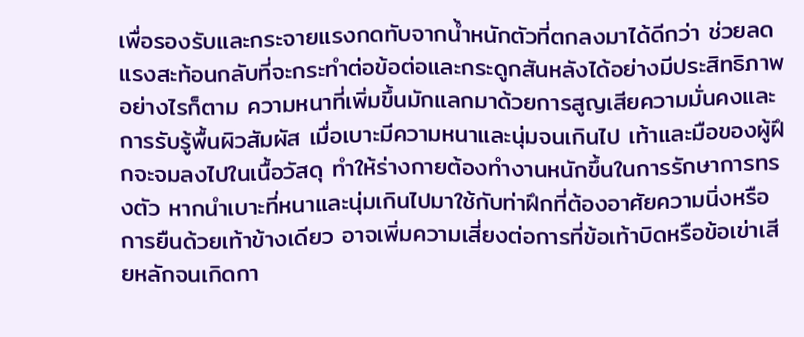เพื่อรองรับและกระจายแรงกดทับจากน้ำหนักตัวที่ตกลงมาได้ดีกว่า ช่วยลดแรงสะท้อนกลับที่จะกระทำต่อข้อต่อและกระดูกสันหลังได้อย่างมีประสิทธิภาพ
อย่างไรก็ตาม ความหนาที่เพิ่มขึ้นมักแลกมาด้วยการสูญเสียความมั่นคงและการรับรู้พื้นผิวสัมผัส เมื่อเบาะมีความหนาและนุ่มจนเกินไป เท้าและมือของผู้ฝึกจะจมลงไปในเนื้อวัสดุ ทำให้ร่างกายต้องทำงานหนักขึ้นในการรักษาการทรงตัว หากนำเบาะที่หนาและนุ่มเกินไปมาใช้กับท่าฝึกที่ต้องอาศัยความนิ่งหรือการยืนด้วยเท้าข้างเดียว อาจเพิ่มความเสี่ยงต่อการที่ข้อเท้าบิดหรือข้อเข่าเสียหลักจนเกิดกา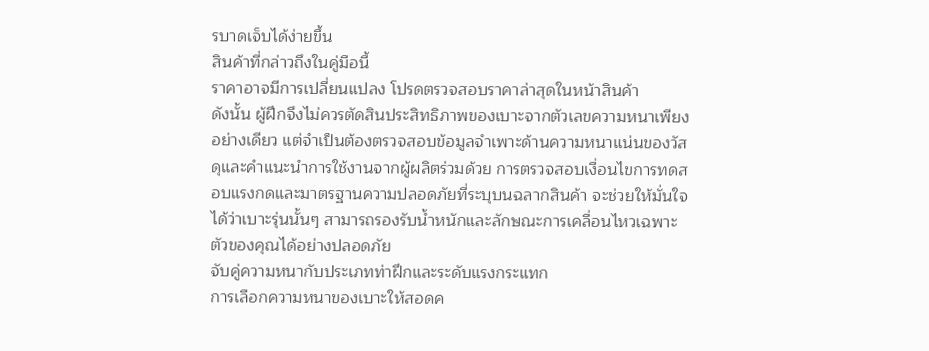รบาดเจ็บได้ง่ายขึ้น
สินค้าที่กล่าวถึงในคู่มือนี้
ราคาอาจมีการเปลี่ยนแปลง โปรดตรวจสอบราคาล่าสุดในหน้าสินค้า
ดังนั้น ผู้ฝึกจึงไม่ควรตัดสินประสิทธิภาพของเบาะจากตัวเลขความหนาเพียงอย่างเดียว แต่จำเป็นต้องตรวจสอบข้อมูลจำเพาะด้านความหนาแน่นของวัสดุและคำแนะนำการใช้งานจากผู้ผลิตร่วมด้วย การตรวจสอบเงื่อนไขการทดสอบแรงกดและมาตรฐานความปลอดภัยที่ระบุบนฉลากสินค้า จะช่วยให้มั่นใจได้ว่าเบาะรุ่นนั้นๆ สามารถรองรับน้ำหนักและลักษณะการเคลื่อนไหวเฉพาะตัวของคุณได้อย่างปลอดภัย
จับคู่ความหนากับประเภทท่าฝึกและระดับแรงกระแทก
การเลือกความหนาของเบาะให้สอดค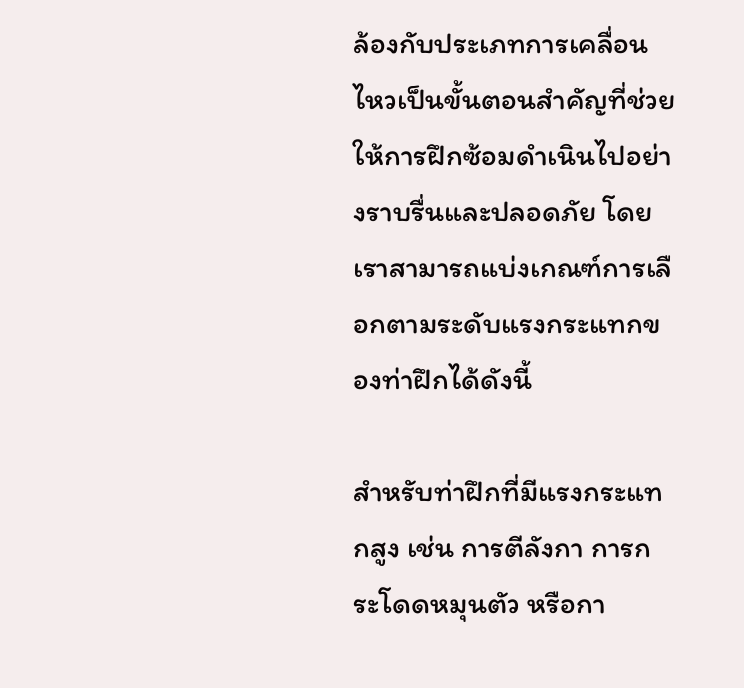ล้องกับประเภทการเคลื่อนไหวเป็นขั้นตอนสำคัญที่ช่วยให้การฝึกซ้อมดำเนินไปอย่างราบรื่นและปลอดภัย โดยเราสามารถแบ่งเกณฑ์การเลือกตามระดับแรงกระแทกของท่าฝึกได้ดังนี้

สำหรับท่าฝึกที่มีแรงกระแทกสูง เช่น การตีลังกา การกระโดดหมุนตัว หรือกา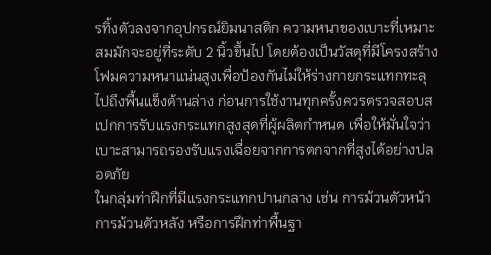รทิ้งตัวลงจากอุปกรณ์ยิมนาสติก ความหนาของเบาะที่เหมาะสมมักจะอยู่ที่ระดับ 2 นิ้วขึ้นไป โดยต้องเป็นวัสดุที่มีโครงสร้างโฟมความหนาแน่นสูงเพื่อป้องกันไม่ให้ร่างกายกระแทกทะลุไปถึงพื้นแข็งด้านล่าง ก่อนการใช้งานทุกครั้งควรตรวจสอบสเปกการรับแรงกระแทกสูงสุดที่ผู้ผลิตกำหนด เพื่อให้มั่นใจว่าเบาะสามารถรองรับแรงเฉื่อยจากการตกจากที่สูงได้อย่างปลอดภัย
ในกลุ่มท่าฝึกที่มีแรงกระแทกปานกลาง เช่น การม้วนตัวหน้า การม้วนตัวหลัง หรือการฝึกท่าพื้นฐา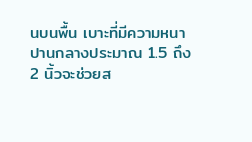นบนพื้น เบาะที่มีความหนาปานกลางประมาณ 1.5 ถึง 2 นิ้วจะช่วยส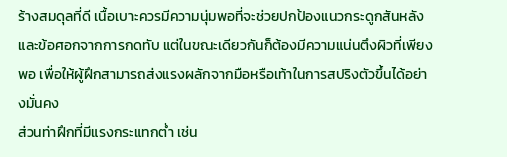ร้างสมดุลที่ดี เนื้อเบาะควรมีความนุ่มพอที่จะช่วยปกป้องแนวกระดูกสันหลังและข้อศอกจากการกดทับ แต่ในขณะเดียวกันก็ต้องมีความแน่นตึงผิวที่เพียงพอ เพื่อให้ผู้ฝึกสามารถส่งแรงผลักจากมือหรือเท้าในการสปริงตัวขึ้นได้อย่างมั่นคง
ส่วนท่าฝึกที่มีแรงกระแทกต่ำ เช่น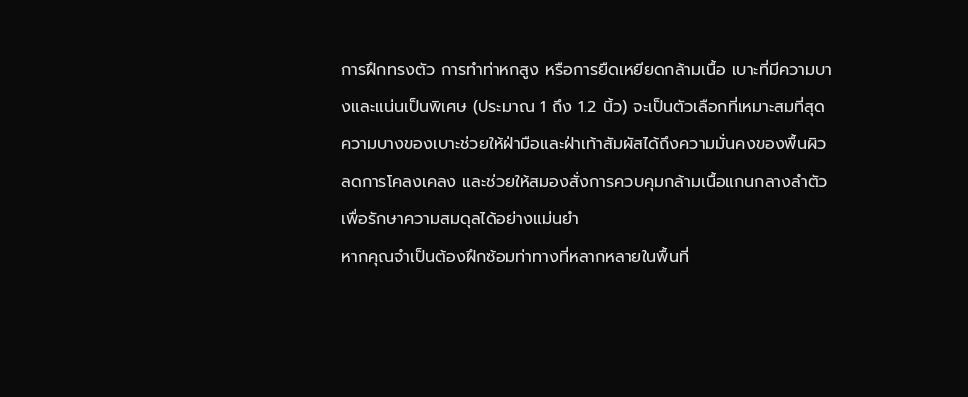การฝึกทรงตัว การทำท่าหกสูง หรือการยืดเหยียดกล้ามเนื้อ เบาะที่มีความบางและแน่นเป็นพิเศษ (ประมาณ 1 ถึง 1.2 นิ้ว) จะเป็นตัวเลือกที่เหมาะสมที่สุด ความบางของเบาะช่วยให้ฝ่ามือและฝ่าเท้าสัมผัสได้ถึงความมั่นคงของพื้นผิว ลดการโคลงเคลง และช่วยให้สมองสั่งการควบคุมกล้ามเนื้อแกนกลางลำตัวเพื่อรักษาความสมดุลได้อย่างแม่นยำ
หากคุณจำเป็นต้องฝึกซ้อมท่าทางที่หลากหลายในพื้นที่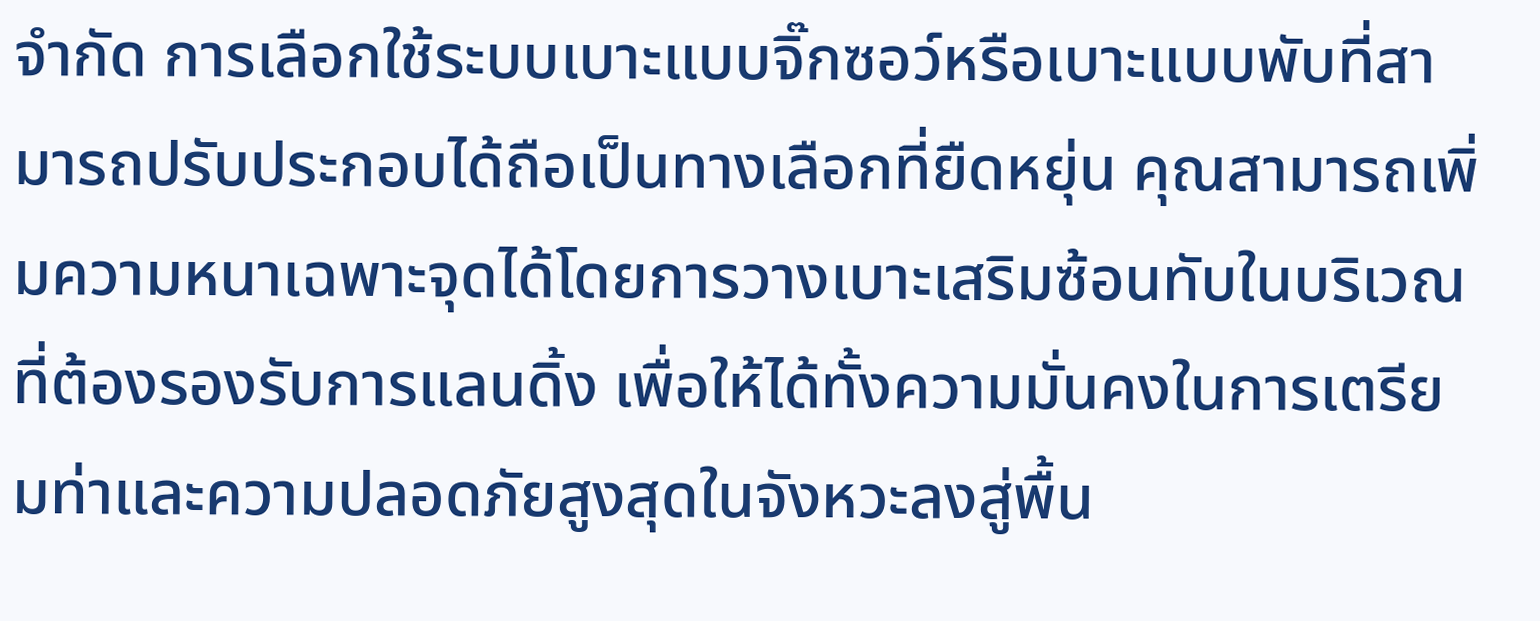จำกัด การเลือกใช้ระบบเบาะแบบจิ๊กซอว์หรือเบาะแบบพับที่สามารถปรับประกอบได้ถือเป็นทางเลือกที่ยืดหยุ่น คุณสามารถเพิ่มความหนาเฉพาะจุดได้โดยการวางเบาะเสริมซ้อนทับในบริเวณที่ต้องรองรับการแลนดิ้ง เพื่อให้ได้ทั้งความมั่นคงในการเตรียมท่าและความปลอดภัยสูงสุดในจังหวะลงสู่พื้น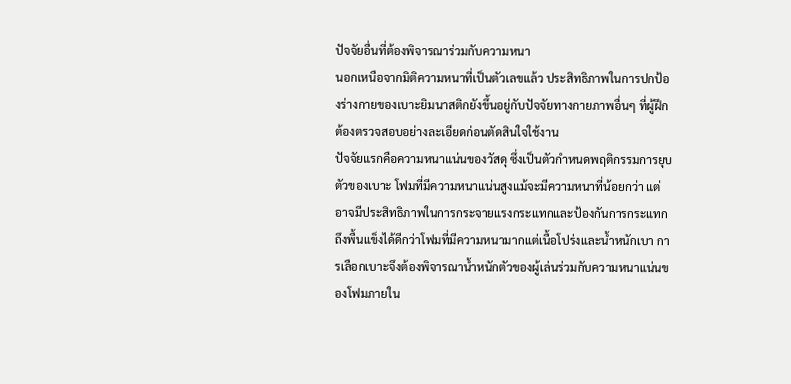ปัจจัยอื่นที่ต้องพิจารณาร่วมกับความหนา
นอกเหนือจากมิติความหนาที่เป็นตัวเลขแล้ว ประสิทธิภาพในการปกป้องร่างกายของเบาะยิมนาสติกยังขึ้นอยู่กับปัจจัยทางกายภาพอื่นๆ ที่ผู้ฝึกต้องตรวจสอบอย่างละเอียดก่อนตัดสินใจใช้งาน
ปัจจัยแรกคือความหนาแน่นของวัสดุ ซึ่งเป็นตัวกำหนดพฤติกรรมการยุบตัวของเบาะ โฟมที่มีความหนาแน่นสูงแม้จะมีความหนาที่น้อยกว่า แต่อาจมีประสิทธิภาพในการกระจายแรงกระแทกและป้องกันการกระแทกถึงพื้นแข็งได้ดีกว่าโฟมที่มีความหนามากแต่เนื้อโปร่งและน้ำหนักเบา การเลือกเบาะจึงต้องพิจารณาน้ำหนักตัวของผู้เล่นร่วมกับความหนาแน่นของโฟมภายใน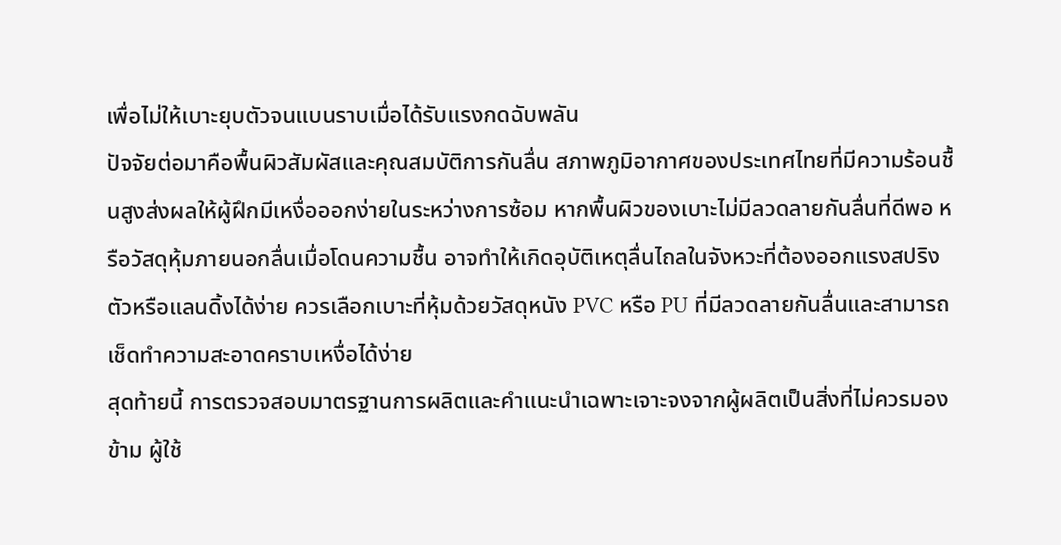เพื่อไม่ให้เบาะยุบตัวจนแบนราบเมื่อได้รับแรงกดฉับพลัน
ปัจจัยต่อมาคือพื้นผิวสัมผัสและคุณสมบัติการกันลื่น สภาพภูมิอากาศของประเทศไทยที่มีความร้อนชื้นสูงส่งผลให้ผู้ฝึกมีเหงื่อออกง่ายในระหว่างการซ้อม หากพื้นผิวของเบาะไม่มีลวดลายกันลื่นที่ดีพอ หรือวัสดุหุ้มภายนอกลื่นเมื่อโดนความชื้น อาจทำให้เกิดอุบัติเหตุลื่นไถลในจังหวะที่ต้องออกแรงสปริงตัวหรือแลนดิ้งได้ง่าย ควรเลือกเบาะที่หุ้มด้วยวัสดุหนัง PVC หรือ PU ที่มีลวดลายกันลื่นและสามารถเช็ดทำความสะอาดคราบเหงื่อได้ง่าย
สุดท้ายนี้ การตรวจสอบมาตรฐานการผลิตและคำแนะนำเฉพาะเจาะจงจากผู้ผลิตเป็นสิ่งที่ไม่ควรมองข้าม ผู้ใช้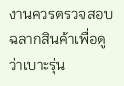งานควรตรวจสอบฉลากสินค้าเพื่อดูว่าเบาะรุ่น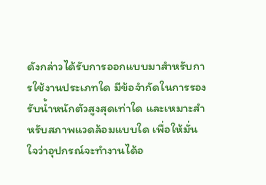ดังกล่าวได้รับการออกแบบมาสำหรับการใช้งานประเภทใด มีข้อจำกัดในการรองรับน้ำหนักตัวสูงสุดเท่าใด และเหมาะสำหรับสภาพแวดล้อมแบบใด เพื่อให้มั่นใจว่าอุปกรณ์จะทำงานได้อ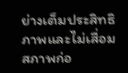ย่างเต็มประสิทธิภาพและไม่เสื่อมสภาพก่อ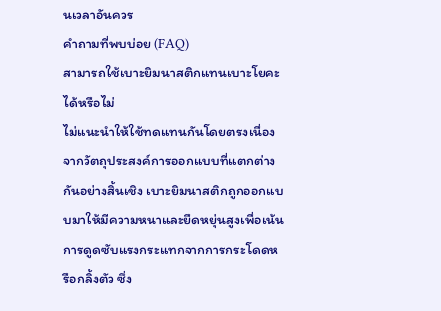นเวลาอันควร
คำถามที่พบบ่อย (FAQ)
สามารถใช้เบาะยิมนาสติกแทนเบาะโยคะได้หรือไม่
ไม่แนะนำให้ใช้ทดแทนกันโดยตรงเนื่องจากวัตถุประสงค์การออกแบบที่แตกต่างกันอย่างสิ้นเชิง เบาะยิมนาสติกถูกออกแบบมาให้มีความหนาและยืดหยุ่นสูงเพื่อเน้นการดูดซับแรงกระแทกจากการกระโดดหรือกลิ้งตัว ซึ่ง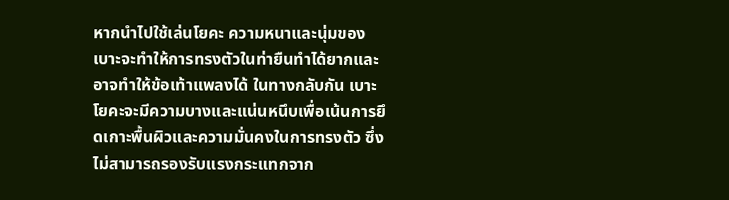หากนำไปใช้เล่นโยคะ ความหนาและนุ่มของเบาะจะทำให้การทรงตัวในท่ายืนทำได้ยากและอาจทำให้ข้อเท้าแพลงได้ ในทางกลับกัน เบาะโยคะจะมีความบางและแน่นหนึบเพื่อเน้นการยึดเกาะพื้นผิวและความมั่นคงในการทรงตัว ซึ่งไม่สามารถรองรับแรงกระแทกจาก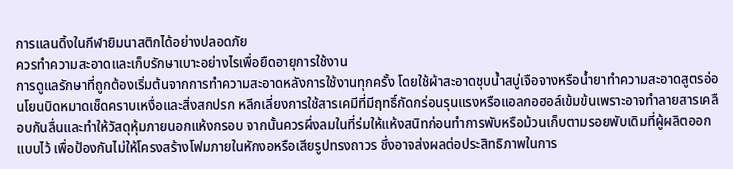การแลนดิ้งในกีฬายิมนาสติกได้อย่างปลอดภัย
ควรทำความสะอาดและเก็บรักษาเบาะอย่างไรเพื่อยืดอายุการใช้งาน
การดูแลรักษาที่ถูกต้องเริ่มต้นจากการทำความสะอาดหลังการใช้งานทุกครั้ง โดยใช้ผ้าสะอาดชุบน้ำสบู่เจือจางหรือน้ำยาทำความสะอาดสูตรอ่อนโยนบิดหมาดเช็ดคราบเหงื่อและสิ่งสกปรก หลีกเลี่ยงการใช้สารเคมีที่มีฤทธิ์กัดกร่อนรุนแรงหรือแอลกอฮอล์เข้มข้นเพราะอาจทำลายสารเคลือบกันลื่นและทำให้วัสดุหุ้มภายนอกแห้งกรอบ จากนั้นควรผึ่งลมในที่ร่มให้แห้งสนิทก่อนทำการพับหรือม้วนเก็บตามรอยพับเดิมที่ผู้ผลิตออกแบบไว้ เพื่อป้องกันไม่ให้โครงสร้างโฟมภายในหักงอหรือเสียรูปทรงถาวร ซึ่งอาจส่งผลต่อประสิทธิภาพในการ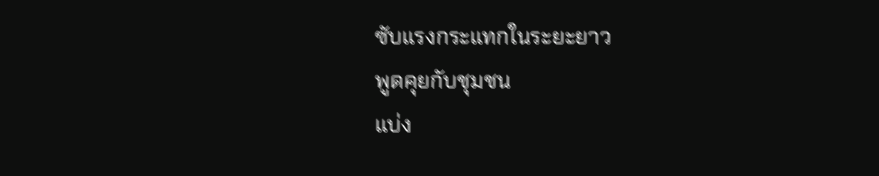ซับแรงกระแทกในระยะยาว
พูดคุยกับชุมชน
แบ่ง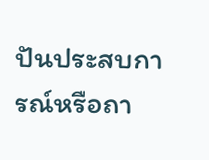ปันประสบการณ์หรือถา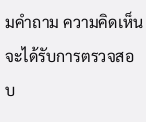มคำถาม ความคิดเห็นจะได้รับการตรวจสอบ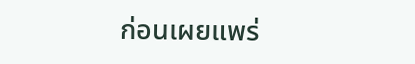ก่อนเผยแพร่